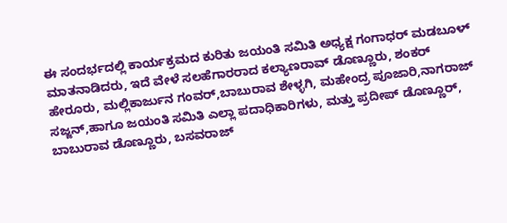ಈ ಸಂದರ್ಭದಲ್ಲಿ ಕಾರ್ಯಕ್ರಮದ ಕುರಿತು ಜಯಂತಿ ಸಮಿತಿ ಅಧ್ಯಕ್ಷ ಗಂಗಾಧರ್ ಮಡಬೂಳ್ ಮಾತನಾಡಿದರು, ಇದೆ ವೇಳೆ ಸಲಹೆಗಾರರಾದ ಕಲ್ಯಾಣರಾವ್ ಡೊಣ್ಣೂರು, ಶಂಕರ್ ಹೇರೂರು, ಮಲ್ಲಿಕಾರ್ಜುನ ಗಂವರ್,ಬಾಬುರಾವ ಶೇಳ್ಳಗಿ, ಮಹೇಂದ್ರ ಪೂಜಾರಿ,ನಾಗರಾಜ್ ಸಜ್ಜನ್,ಹಾಗೂ ಜಯಂತಿ ಸಮಿತಿ ಎಲ್ಲಾ ಪದಾಧಿಕಾರಿಗಳು, ಮತ್ತು ಪ್ರದೀಪ್ ಡೊಣ್ಣೂರ್, ಬಾಬುರಾವ ಡೊಣ್ಣೂರು, ಬಸವರಾಜ್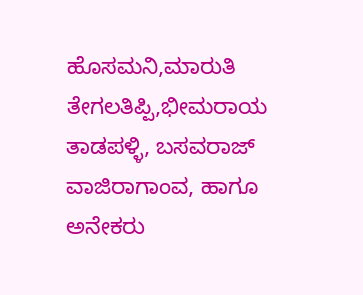ಹೊಸಮನಿ,ಮಾರುತಿ ತೇಗಲತಿಪ್ಪಿ,ಭೀಮರಾಯ ತಾಡಪಳ್ಳಿ, ಬಸವರಾಜ್ ವಾಜಿರಾಗಾಂವ, ಹಾಗೂ ಅನೇಕರು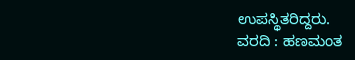ಉಪಸ್ಥಿತರಿದ್ದರು.
ವರದಿ : ಹಣಮಂತ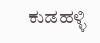ಕುಡಹಳ್ಳಿ